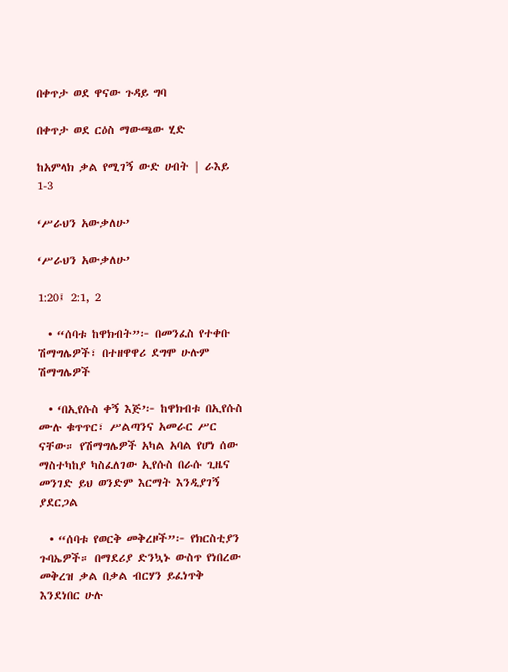በቀጥታ ወደ ዋናው ጉዳይ ግባ

በቀጥታ ወደ ርዕስ ማውጫው ሂድ

ከአምላክ ቃል የሚገኝ ውድ ሀብት | ራእይ 1-3

‘ሥራህን አውቃለሁ’

‘ሥራህን አውቃለሁ’

1:20፤ 2:1, 2

  • “ሰባቱ ከዋክብት”፦ በመንፈስ የተቀቡ ሽማግሌዎች፣ በተዘዋዋሪ ደግሞ ሁሉም ሽማግሌዎች

  • ‘በኢየሱስ ቀኝ እጅ’፦ ከዋክብቱ በኢየሱስ ሙሉ ቁጥጥር፣ ሥልጣንና አመራር ሥር ናቸው። የሽማግሌዎች አካል አባል የሆነ ሰው ማስተካከያ ካስፈለገው ኢየሱስ በራሱ ጊዜና መንገድ ይህ ወንድም እርማት እንዲያገኝ ያደርጋል

  • “ሰባቱ የወርቅ መቅረዞች”፦ የክርስቲያን ጉባኤዎች። በማደሪያ ድንኳኑ ውስጥ የነበረው መቅረዝ ቃል በቃል ብርሃን ይፈነጥቅ እንደነበር ሁሉ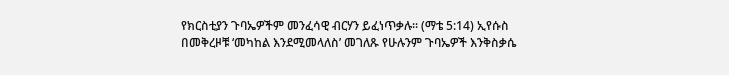የክርስቲያን ጉባኤዎችም መንፈሳዊ ብርሃን ይፈነጥቃሉ። (ማቴ 5:14) ኢየሱስ በመቅረዞቹ ‘መካከል እንደሚመላለስ’ መገለጹ የሁሉንም ጉባኤዎች እንቅስቃሴ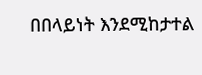በበላይነት እንደሚከታተል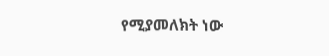የሚያመለክት ነው